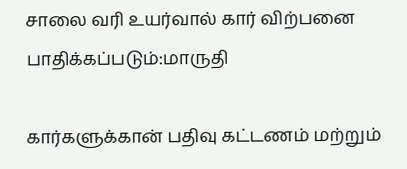சாலை வரி உயர்வால் கார் விற்பனை பாதிக்கப்படும்:மாருதி

கார்களுக்கான் பதிவு கட்டணம் மற்றும்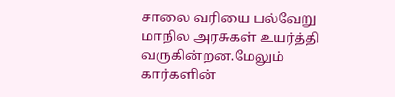சாலை வரியை பல்வேறு மாநில அரசுகள் உயர்த்தி வருகின்றன.மேலும் கார்களின்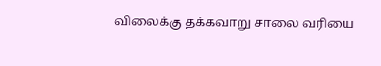விலைக்கு தக்கவாறு சாலை வரியை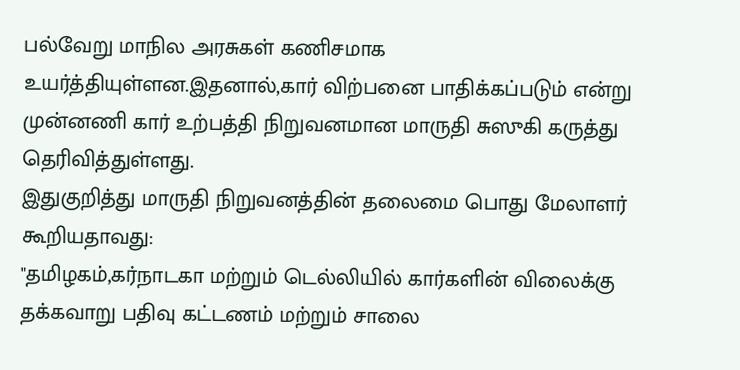பல்வேறு மாநில அரசுகள் கணிசமாக உயர்த்தியுள்ளன.இதனால்,கார் விற்பனை பாதிக்கப்படும் என்று முன்னணி கார் உற்பத்தி நிறுவனமான மாருதி சுஸுகி கருத்து தெரிவித்துள்ளது.
இதுகுறித்து மாருதி நிறுவனத்தின் தலைமை பொது மேலாளர் கூறியதாவது:
"தமிழகம்,கர்நாடகா மற்றும் டெல்லியில் கார்களின் விலைக்கு தக்கவாறு பதிவு கட்டணம் மற்றும் சாலை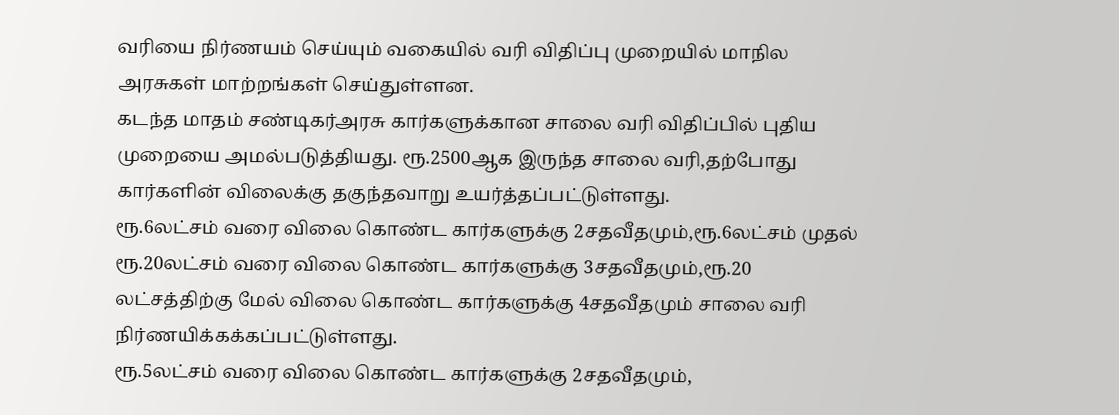வரியை நிர்ணயம் செய்யும் வகையில் வரி விதிப்பு முறையில் மாநில அரசுகள் மாற்றங்கள் செய்துள்ளன.
கடந்த மாதம் சண்டிகர்அரசு கார்களுக்கான சாலை வரி விதிப்பில் புதிய முறையை அமல்படுத்தியது. ரூ.2500ஆக இருந்த சாலை வரி,தற்போது கார்களின் விலைக்கு தகுந்தவாறு உயர்த்தப்பட்டுள்ளது.
ரூ.6லட்சம் வரை விலை கொண்ட கார்களுக்கு 2சதவீதமும்,ரூ.6லட்சம் முதல் ரூ.20லட்சம் வரை விலை கொண்ட கார்களுக்கு 3சதவீதமும்,ரூ.20 லட்சத்திற்கு மேல் விலை கொண்ட கார்களுக்கு 4சதவீதமும் சாலை வரி நிர்ணயிக்கக்கப்பட்டுள்ளது.
ரூ.5லட்சம் வரை விலை கொண்ட கார்களுக்கு 2சதவீதமும்,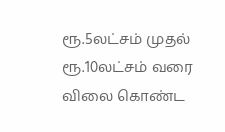ரூ.5லட்சம் முதல் ரூ.10லட்சம் வரை விலை கொண்ட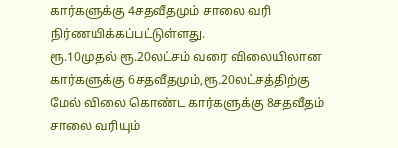கார்களுக்கு 4சதவீதமும் சாலை வரி நிர்ணயிக்கப்பட்டுள்ளது.
ரூ.10முதல் ரூ.20லட்சம் வரை விலையிலான கார்களுக்கு 6சதவீதமும்,ரூ.20லட்சத்திற்கு மேல் விலை கொண்ட கார்களுக்கு 8சதவீதம் சாலை வரியும்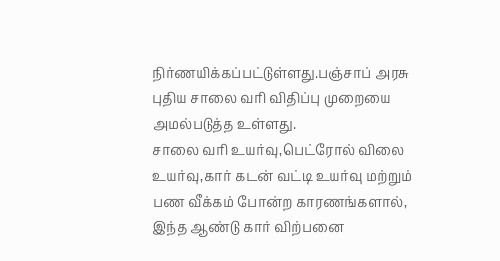நிர்ணயிக்கப்பட்டுள்ளது.பஞ்சாப் அரசு புதிய சாலை வரி விதிப்பு முறையை அமல்படுத்த உள்ளது.
சாலை வரி உயர்வு,பெட்ரோல் விலை உயர்வு,கார் கடன் வட்டி உயர்வு மற்றும் பண வீக்கம் போன்ற காரணங்களால், இந்த ஆண்டு கார் விற்பனை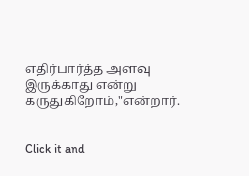எதிர்பார்த்த அளவு இருக்காது என்று கருதுகிறோம்,"என்றார்.


Click it and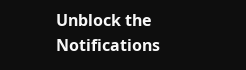Unblock the Notifications